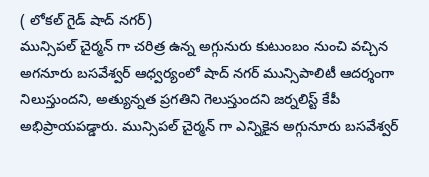( లోకల్ గైడ్ షాద్ నగర్)
మున్సిపల్ చైర్మన్ గా చరిత్ర ఉన్న అగ్గునురు కుటుంబం నుంచి వచ్చిన అగనూరు బసవేశ్వర్ ఆధ్వర్యంలో షాద్ నగర్ మున్సిపాలిటీ ఆదర్శంగా నిలుస్తుందని, అత్యున్నత ప్రగతిని గెలుస్తుందని జర్నలిస్ట్ కేపీ అభిప్రాయపడ్డారు. మున్సిపల్ చైర్మన్ గా ఎన్నికైన అగ్గునూరు బసవేశ్వర్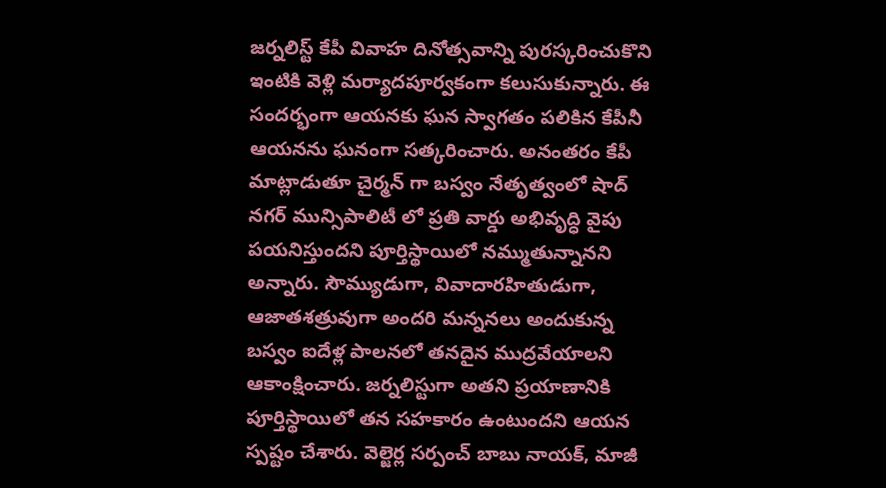జర్నలిస్ట్ కేపీ వివాహ దినోత్సవాన్ని పురస్కరించుకొని ఇంటికి వెళ్లి మర్యాదపూర్వకంగా కలుసుకున్నారు. ఈ సందర్భంగా ఆయనకు ఘన స్వాగతం పలికిన కేపీనీ ఆయనను ఘనంగా సత్కరించారు. అనంతరం కేపీ మాట్లాడుతూ చైర్మన్ గా బస్వం నేతృత్వంలో షాద్ నగర్ మున్సిపాలిటీ లో ప్రతి వార్డు అభివృద్ధి వైపు పయనిస్తుందని పూర్తిస్థాయిలో నమ్ముతున్నానని అన్నారు. సౌమ్యుడుగా, వివాదారహితుడుగా, ఆజాతశత్రువుగా అందరి మన్ననలు అందుకున్న బస్వం ఐదేళ్ల పాలనలో తనదైన ముద్రవేయాలని ఆకాంక్షించారు. జర్నలిస్టుగా అతని ప్రయాణానికి పూర్తిస్థాయిలో తన సహకారం ఉంటుందని ఆయన స్పష్టం చేశారు. వెల్జెర్ల సర్పంచ్ బాబు నాయక్, మాజీ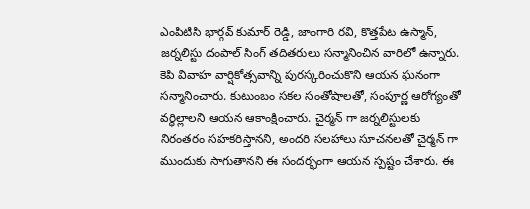ఎంపిటిసి భార్గవ్ కుమార్ రెడ్డి, జాంగారి రవి, కొత్తపేట ఉస్మాన్, జర్నలిస్టు దంపాల్ సింగ్ తదితరులు సన్మానించిన వారిలో ఉన్నారు. కెపి వివాహ వార్షికోత్సవాన్ని పురస్కరించుకొని ఆయన ఘనంగా సన్మానించారు. కుటుంబం సకల సంతోషాలతో, సంపూర్ణ ఆరోగ్యంతో వర్ధిల్లాలని ఆయన ఆకాంక్షించారు. చైర్మన్ గా జర్నలిస్టులకు నిరంతరం సహకరిస్తానని, అందరి సలహాలు సూచనలతో చైర్మన్ గా ముందుకు సాగుతానని ఈ సందర్భంగా ఆయన స్పష్టం చేశారు. ఈ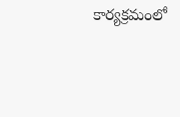కార్యక్రమంలో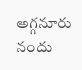అగ్గనూరు నందు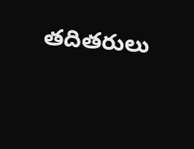తదితరులు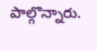పాల్గొన్నారు.